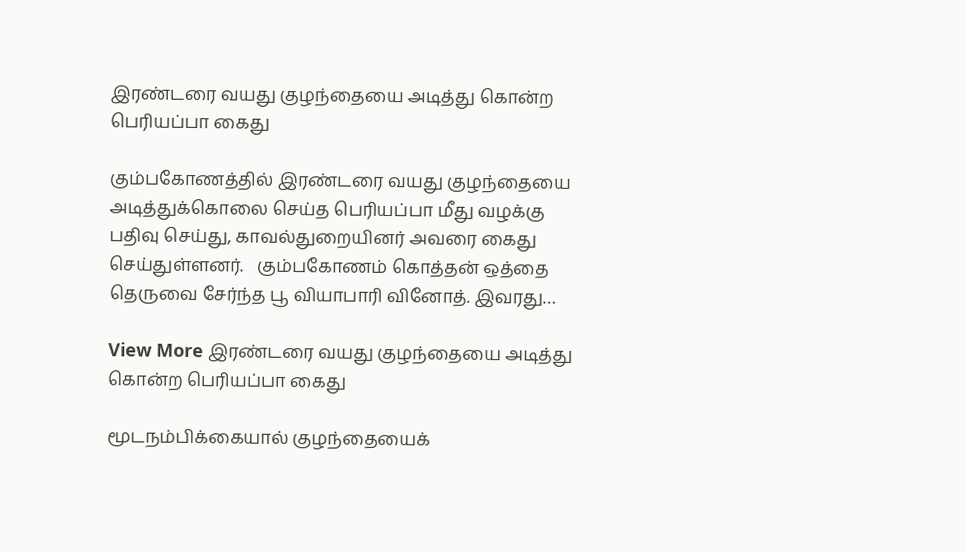இரண்டரை வயது குழந்தையை அடித்து கொன்ற பெரியப்பா கைது

கும்பகோணத்தில் இரண்டரை வயது குழந்தையை அடித்துக்கொலை செய்த பெரியப்பா மீது வழக்கு பதிவு செய்து, காவல்துறையினர் அவரை கைது செய்துள்ளனர்.   கும்பகோணம் கொத்தன் ஒத்தை தெருவை சேர்ந்த பூ வியாபாரி வினோத். இவரது…

View More இரண்டரை வயது குழந்தையை அடித்து கொன்ற பெரியப்பா கைது

மூடநம்பிக்கையால் குழந்தையைக்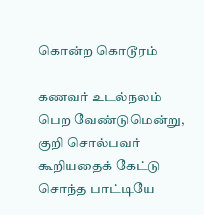கொன்ற கொடூரம்

கணவர் உடல்நலம் பெற வேண்டுமென்று, குறி சொல்பவர் கூறியதைக் கேட்டு சொந்த பாட்டியே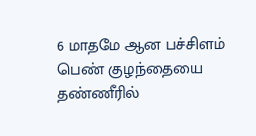6 மாதமே ஆன பச்சிளம் பெண் குழந்தையை தண்ணீரில்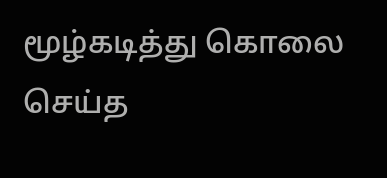மூழ்கடித்து கொலை செய்த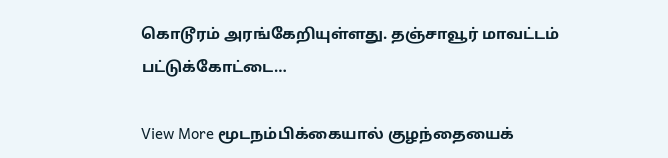கொடூரம் அரங்கேறியுள்ளது. தஞ்சாவூர் மாவட்டம் பட்டுக்கோட்டை…

View More மூடநம்பிக்கையால் குழந்தையைக்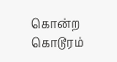கொன்ற கொடூரம்